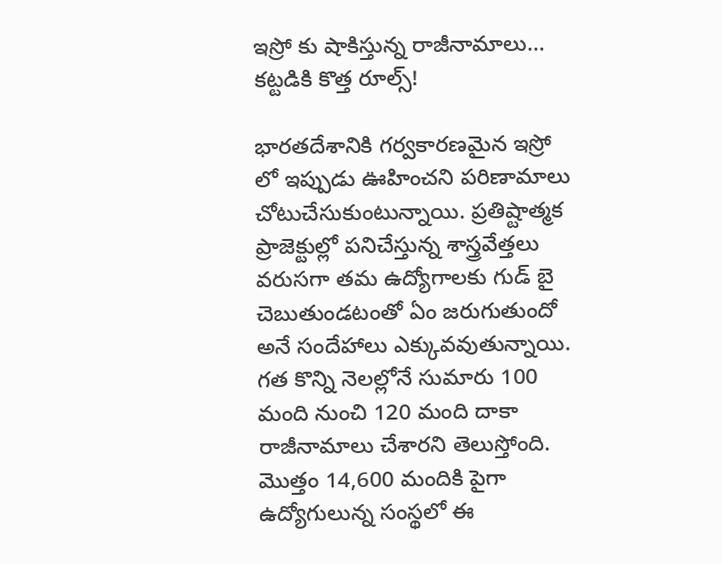ఇస్రో కు షాకిస్తున్న రాజీనామాలు… కట్టడికి కొత్త రూల్స్!

భారతదేశానికి గర్వకారణమైన ఇస్రో లో ఇప్పుడు ఊహించని పరిణామాలు చోటుచేసుకుంటున్నాయి. ప్రతిష్టాత్మక ప్రాజెక్టుల్లో పనిచేస్తున్న శాస్త్రవేత్తలు వరుసగా తమ ఉద్యోగాలకు గుడ్ బై చెబుతుండటంతో ఏం జరుగుతుందో అనే సందేహాలు ఎక్కువవుతున్నాయి. గత కొన్ని నెలల్లోనే సుమారు 100 మంది నుంచి 120 మంది దాకా రాజీనామాలు చేశారని తెలుస్తోంది. మొత్తం 14,600 మందికి పైగా ఉద్యోగులున్న సంస్థలో ఈ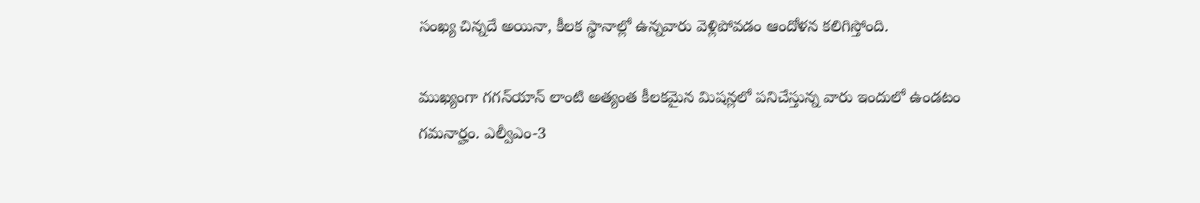సంఖ్య చిన్నదే అయినా, కీలక స్థానాల్లో ఉన్నవారు వెళ్లిపోవడం ఆందోళన కలిగిస్తోంది.

ముఖ్యంగా గగన్‌యాన్ లాంటి అత్యంత కీలకమైన మిషన్లలో పనిచేస్తున్న వారు ఇందులో ఉండటం గమనార్హం. ఎల్వీఎం-3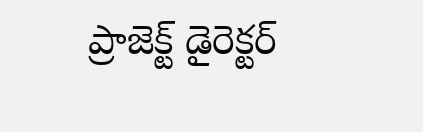ప్రాజెక్ట్ డైరెక్టర్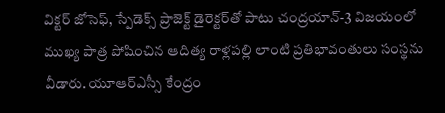విక్టర్ జోసెఫ్, స్పేడెక్స్ ప్రాజెక్ట్ డైరెక్టర్‌తో పాటు చంద్రయాన్-3 విజయంలో ముఖ్య పాత్ర పోషించిన ఆదిత్య రాళ్లపల్లి లాంటి ప్రతిభావంతులు సంస్థను వీడారు. యూఆర్ఎస్సీ కేంద్రం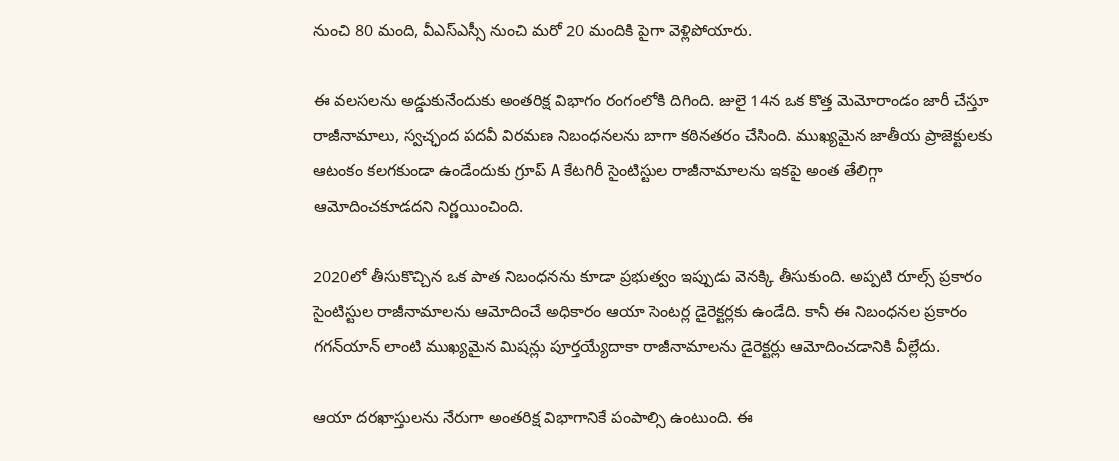నుంచి 80 మంది, వీఎస్ఎస్సీ నుంచి మరో 20 మందికి పైగా వెళ్లిపోయారు.

ఈ వలసలను అడ్డుకునేందుకు అంతరిక్ష విభాగం రంగంలోకి దిగింది. జులై 14న ఒక కొత్త మెమోరాండం జారీ చేస్తూ రాజీనామాలు, స్వచ్ఛంద పదవీ విరమణ నిబంధనలను బాగా కఠినతరం చేసింది. ముఖ్యమైన జాతీయ ప్రాజెక్టులకు ఆటంకం కలగకుండా ఉండేందుకు గ్రూప్ A కేటగిరీ సైంటిస్టుల రాజీనామాలను ఇకపై అంత తేలిగ్గా ఆమోదించకూడదని నిర్ణయించింది.

2020లో తీసుకొచ్చిన ఒక పాత నిబంధనను కూడా ప్రభుత్వం ఇప్పుడు వెనక్కి తీసుకుంది. అప్పటి రూల్స్ ప్రకారం సైంటిస్టుల రాజీనామాలను ఆమోదించే అధికారం ఆయా సెంటర్ల డైరెక్టర్లకు ఉండేది. కానీ ఈ నిబంధనల ప్రకారం గగన్‌యాన్ లాంటి ముఖ్యమైన మిషన్లు పూర్తయ్యేదాకా రాజీనామాలను డైరెక్టర్లు ఆమోదించడానికి వీల్లేదు.

ఆయా దరఖాస్తులను నేరుగా అంతరిక్ష విభాగానికే పంపాల్సి ఉంటుంది. ఈ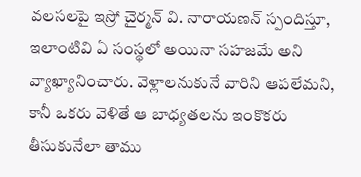వలసలపై ఇస్రో చైర్మన్ వి. నారాయణన్ స్పందిస్తూ, ఇలాంటివి ఏ సంస్థలో అయినా సహజమే అని వ్యాఖ్యానించారు. వెళ్లాలనుకునే వారిని ఆపలేమని, కానీ ఒకరు వెళితే ఆ బాధ్యతలను ఇంకొకరు తీసుకునేలా తాము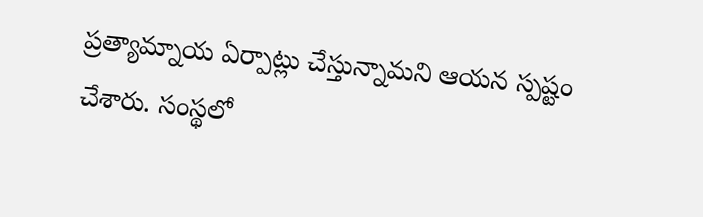ప్రత్యామ్నాయ ఏర్పాట్లు చేస్తున్నామని ఆయన స్పష్టం చేశారు. సంస్థలో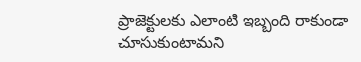ప్రాజెక్టులకు ఎలాంటి ఇబ్బంది రాకుండా చూసుకుంటామని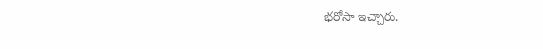భరోసా ఇచ్చారు.